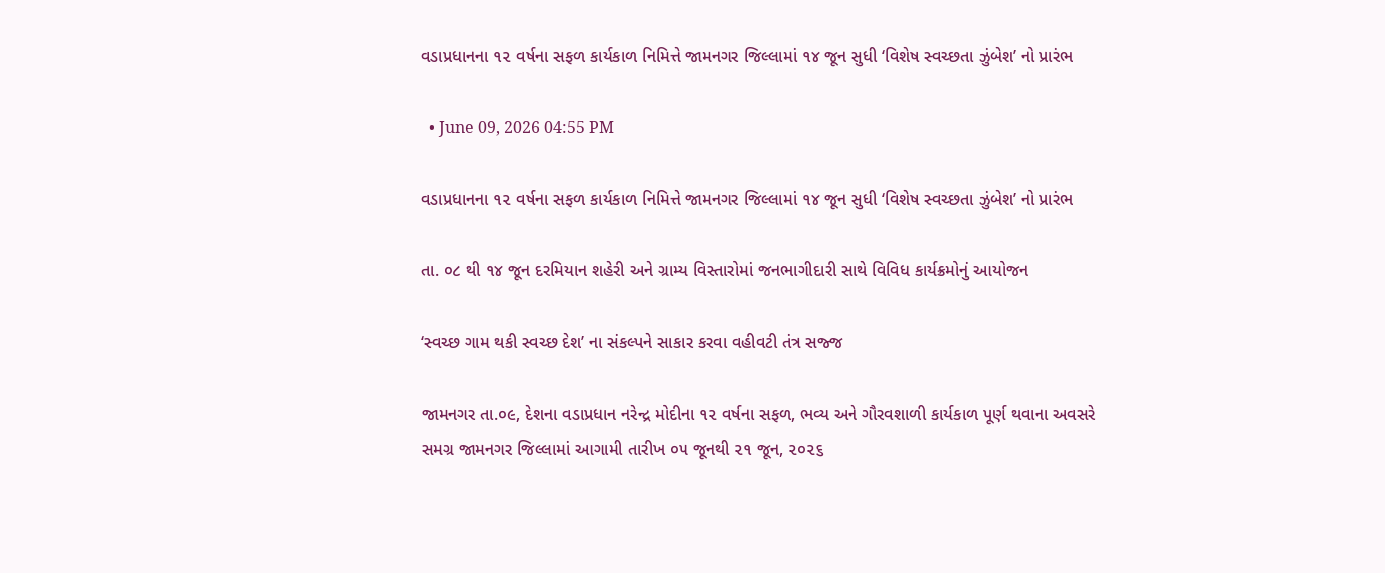વડાપ્રધાનના ૧૨ વર્ષના સફળ કાર્યકાળ નિમિત્તે જામનગર જિલ્લામાં ૧૪ જૂન સુધી ‘વિશેષ સ્વચ્છતા ઝુંબેશ’ નો પ્રારંભ

  • June 09, 2026 04:55 PM

વડાપ્રધાનના ૧૨ વર્ષના સફળ કાર્યકાળ નિમિત્તે જામનગર જિલ્લામાં ૧૪ જૂન સુધી ‘વિશેષ સ્વચ્છતા ઝુંબેશ’ નો પ્રારંભ

તા. ૦૮ થી ૧૪ જૂન દરમિયાન શહેરી અને ગ્રામ્ય વિસ્તારોમાં જનભાગીદારી સાથે વિવિધ કાર્યક્રમોનું આયોજન

‘સ્વચ્છ ગામ થકી સ્વચ્છ દેશ’ ના સંકલ્પને સાકાર કરવા વહીવટી તંત્ર સજ્જ

જામનગર તા.૦૯, દેશના વડાપ્રધાન નરેન્દ્ર મોદીના ૧૨ વર્ષના સફળ, ભવ્ય અને ગૌરવશાળી કાર્યકાળ પૂર્ણ થવાના અવસરે સમગ્ર જામનગર જિલ્લામાં આગામી તારીખ ૦૫ જૂનથી ૨૧ જૂન, ૨૦૨૬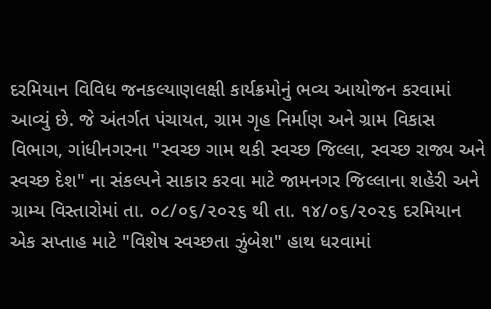દરમિયાન વિવિધ જનકલ્યાણલક્ષી કાર્યક્રમોનું ભવ્ય આયોજન કરવામાં આવ્યું છે. જે અંતર્ગત પંચાયત, ગ્રામ ગૃહ નિર્માણ અને ગ્રામ વિકાસ વિભાગ, ગાંધીનગરના "સ્વચ્છ ગામ થકી સ્વચ્છ જિલ્લા, સ્વચ્છ રાજ્ય અને સ્વચ્છ દેશ" ના સંકલ્પને સાકાર કરવા માટે જામનગર જિલ્લાના શહેરી અને ગ્રામ્ય વિસ્તારોમાં તા. ૦૮/૦૬/૨૦૨૬ થી તા. ૧૪/૦૬/૨૦૨૬ દરમિયાન એક સપ્તાહ માટે "વિશેષ સ્વચ્છતા ઝુંબેશ" હાથ ધરવામાં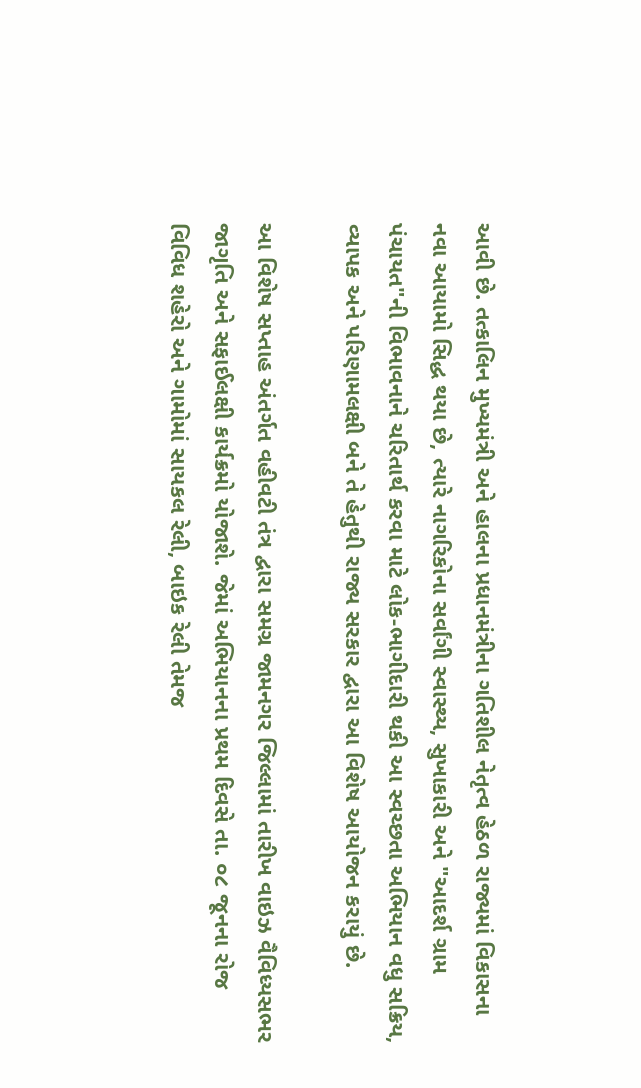આવી છે. તત્કાલિન મુખ્યમંત્રી અને હાલના પ્રધાનમંત્રીના ગતિશીલ નેતૃત્વ હેઠળ રાજ્યમાં વિકાસના નવા આયામો સિદ્ધ થયા છે, ત્યારે નાગરિકોના સર્વાંગી સ્વાસ્થ્ય, સુખાકારી અને "આદર્શ ગ્રામ પંચાયત"ની વિભાવનાને ચરિતાર્થ કરવા માટે લોક-ભાગીદારી થકી આ સ્વચ્છતા અભિયાન વધુ સક્રિય, વ્યાપક અને પરિણામલક્ષી બને તે હેતુથી રાજ્ય સરકાર દ્વારા આ વિશેષ આયોજન કરાયું છે.

આ વિશેષ સપ્તાહ અંતર્ગત વહીવટી તંત્ર દ્વારા સમગ્ર જામનગર જિલ્લામાં તારીખ વાઇઝ વૈવિધ્યસભર જાગૃતિ અને સફાઈલક્ષી કાર્યક્રમો યોજાશે. જેમાં અભિયાનના પ્રથમ દિવસે તા. ૦૮ જૂનના રોજ વિવિધ શહેરો અને ગામોમાં સાયકલ રેલી, બાઇક રેલી તેમજ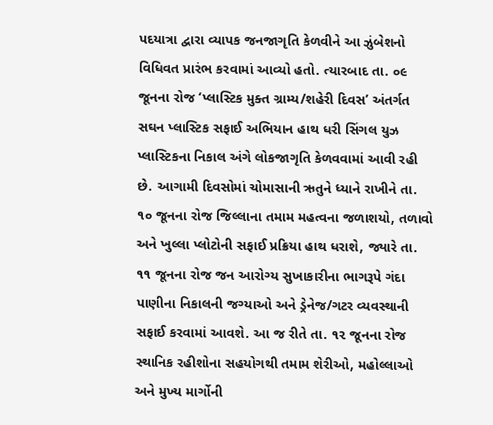પદયાત્રા દ્વારા વ્યાપક જનજાગૃતિ કેળવીને આ ઝુંબેશનો વિધિવત પ્રારંભ કરવામાં આવ્યો હતો. ત્યારબાદ તા. ૦૯ જૂનના રોજ ‘પ્લાસ્ટિક મુક્ત ગ્રામ્ય/શહેરી દિવસ’ અંતર્ગત સઘન પ્લાસ્ટિક સફાઈ અભિયાન હાથ ધરી સિંગલ યુઝ પ્લાસ્ટિકના નિકાલ અંગે લોકજાગૃતિ કેળવવામાં આવી રહી છે. આગામી દિવસોમાં ચોમાસાની ઋતુને ધ્યાને રાખીને તા. ૧૦ જૂનના રોજ જિલ્લાના તમામ મહત્વના જળાશયો, તળાવો અને ખુલ્લા પ્લોટોની સફાઈ પ્રક્રિયા હાથ ધરાશે, જ્યારે તા. ૧૧ જૂનના રોજ જન આરોગ્ય સુખાકારીના ભાગરૂપે ગંદા પાણીના નિકાલની જગ્યાઓ અને ડ્રેનેજ/ગટર વ્યવસ્થાની સફાઈ કરવામાં આવશે. આ જ રીતે તા. ૧૨ જૂનના રોજ સ્થાનિક રહીશોના સહયોગથી તમામ શેરીઓ, મહોલ્લાઓ અને મુખ્ય માર્ગોની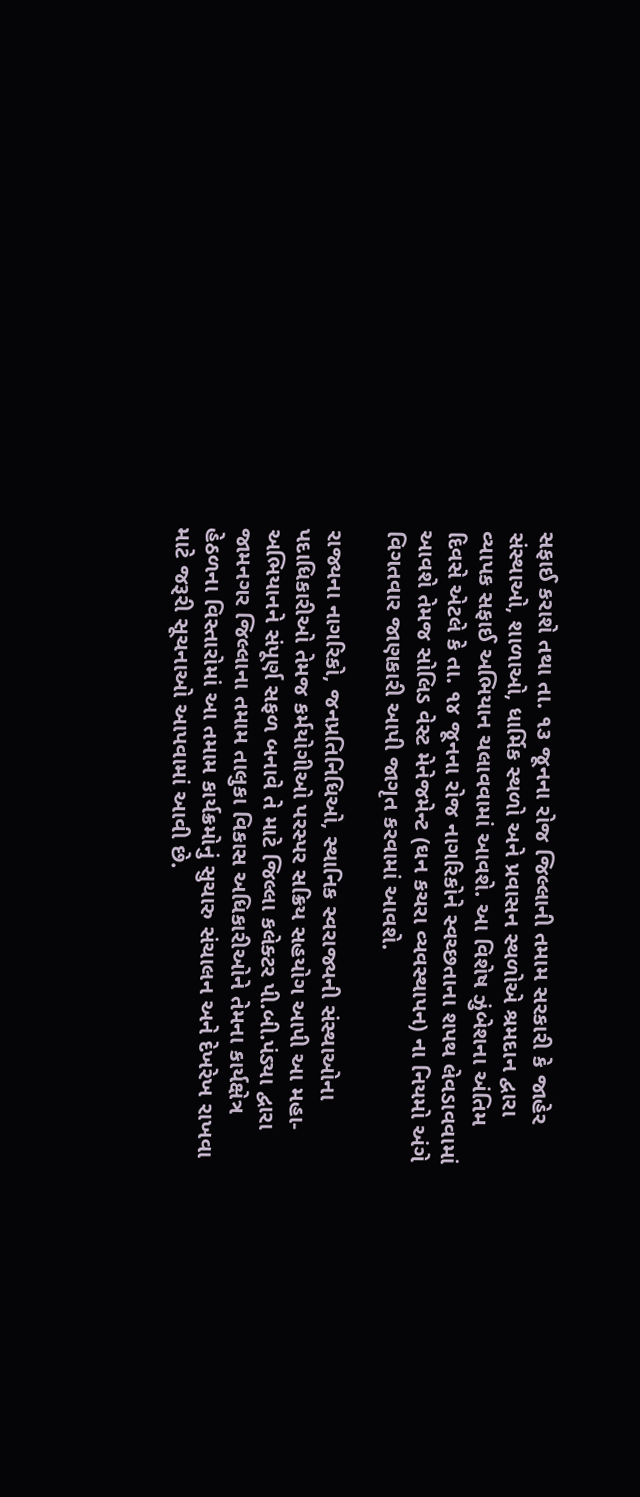સફાઈ કરાશે તથા તા. ૧૩ જૂનના રોજ જિલ્લાની તમામ સરકારી કે જાહેર સંસ્થાઓ, શાળાઓ, ધાર્મિક સ્થળો અને પ્રવાસન સ્થળોએ શ્રમદાન દ્વારા વ્યાપક સફાઈ અભિયાન ચલાવવામાં આવશે. આ વિશેષ ઝુંબેશના અંતિમ દિવસે એટલે કે તા. ૧૪ જૂનના રોજ નાગરિકોને સ્વચ્છતાના શપથ લેવડાવવામાં આવશે તેમજ સોલિડ વેસ્ટ મેનેજમેન્ટ (ઘન કચરા વ્યવસ્થાપન) ના નિયમો અંગે વિગતવાર જાણકારી આપી જાગૃત કરવામાં આવશે.

રાજ્યના નાગરિકો, જનપ્રતિનિધિઓ, સ્થાનિક સ્વરાજ્યની સંસ્થાઓના પદાધિકારીઓ તેમજ કર્મયોગીઓ પરસ્પર સક્રિય સહયોગ આપી આ મહા-અભિયાનને સંપૂર્ણ સફળ બનાવે તે માટે જિલ્લા કલેક્ટર પી.બી.પંડ્યા દ્વારા જામનગર જિલ્લાના તમામ તાલુકા વિકાસ અધિકારીઓને તેમના કાર્યક્ષેત્ર હેઠળના વિસ્તારોમાં આ તમામ કાર્યક્રમોનું સુચારુ સંચાલન અને દેખરેખ રાખવા માટે જરૂરી સૂચનાઓ આપવામાં આવી છે.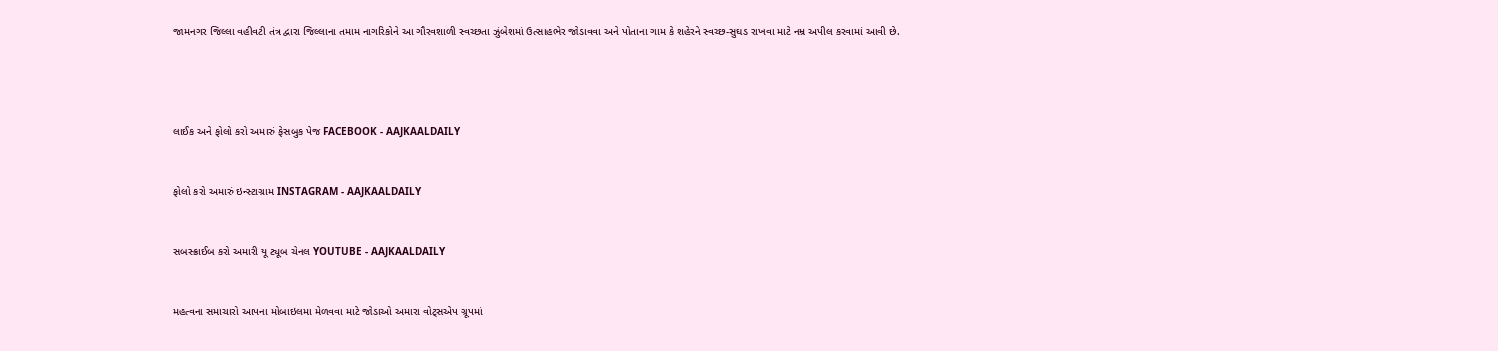જામનગર જિલ્લા વહીવટી તંત્ર દ્વારા જિલ્લાના તમામ નાગરિકોને આ ગૌરવશાળી સ્વચ્છતા ઝુંબેશમાં ઉત્સાહભેર જોડાવવા અને પોતાના ગામ કે શહેરને સ્વચ્છ-સુઘડ રાખવા માટે નમ્ર અપીલ કરવામાં આવી છે.




લાઈક અને ફોલો કરો અમારું ફેસબુક પેજ FACEBOOK - AAJKAALDAILY


ફોલો કરો અમારું ઇન્સ્ટાગ્રામ INSTAGRAM - AAJKAALDAILY


સબસ્ક્રાઈબ કરો અમારી યૂ ટ્યૂબ ચેનલ YOUTUBE - AAJKAALDAILY


મહત્વના સમાચારો આપના મોબાઇલમા મેળવવા માટે જોડાઓ અમારા વોટ્સએપ ગ્રૂપમાં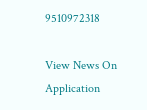9510972318

View News On Application